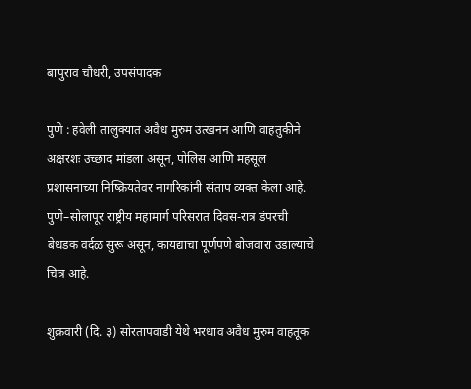बापुराव चौधरी, उपसंपादक

पुणे : हवेली तालुक्यात अवैध मुरुम उत्खनन आणि वाहतुकीने अक्षरशः उच्छाद मांडला असून, पोलिस आणि महसूल प्रशासनाच्या निष्क्रियतेवर नागरिकांनी संताप व्यक्त केला आहे. पुणे–सोलापूर राष्ट्रीय महामार्ग परिसरात दिवस-रात्र डंपरची बेधडक वर्दळ सुरू असून, कायद्याचा पूर्णपणे बोजवारा उडाल्याचे चित्र आहे.

शुक्रवारी (दि. ३) सोरतापवाडी येथे भरधाव अवैध मुरुम वाहतूक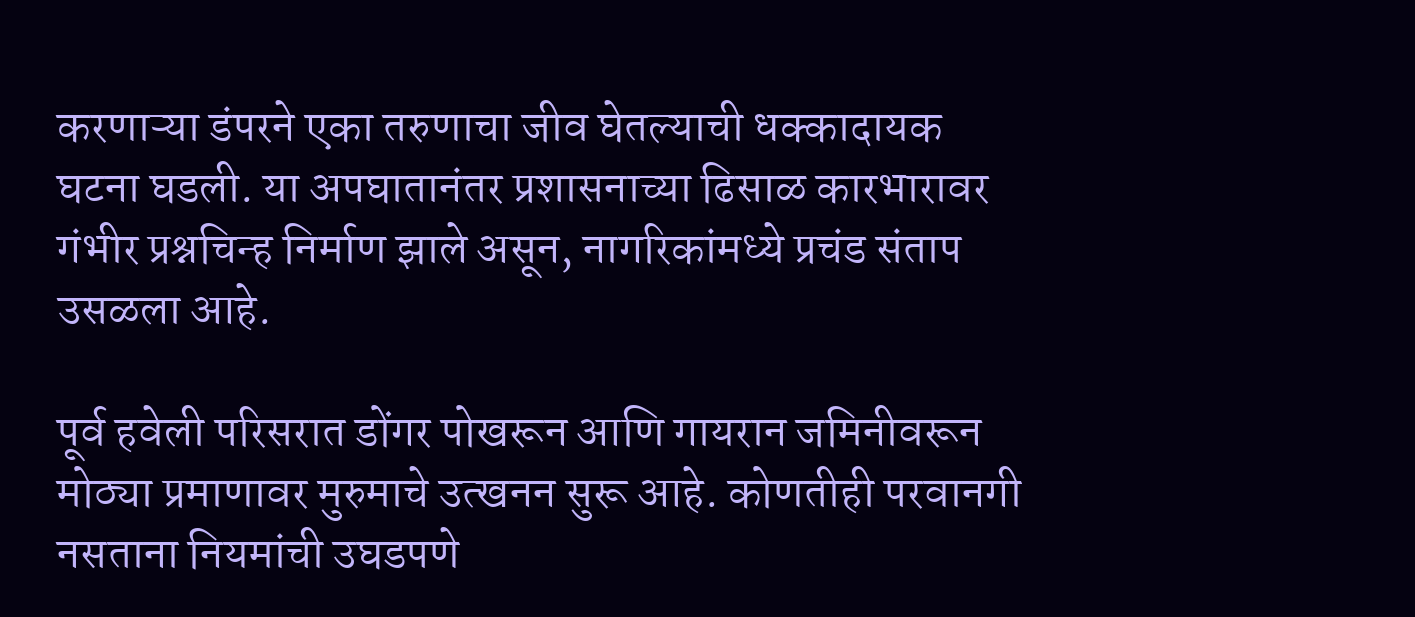करणाऱ्या डंपरने एका तरुणाचा जीव घेतल्याची धक्कादायक घटना घडली. या अपघातानंतर प्रशासनाच्या ढिसाळ कारभारावर गंभीर प्रश्नचिन्ह निर्माण झाले असून, नागरिकांमध्ये प्रचंड संताप उसळला आहे.

पूर्व हवेली परिसरात डोंगर पोखरून आणि गायरान जमिनीवरून मोठ्या प्रमाणावर मुरुमाचे उत्खनन सुरू आहे. कोणतीही परवानगी नसताना नियमांची उघडपणे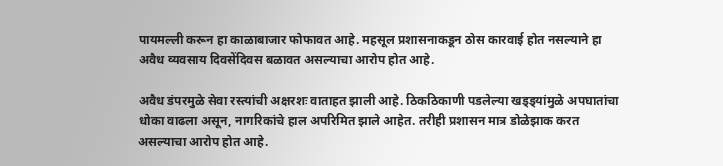पायमल्ली करून हा काळाबाजार फोफावत आहे. महसूल प्रशासनाकडून ठोस कारवाई होत नसल्याने हा अवैध व्यवसाय दिवसेंदिवस बळावत असल्याचा आरोप होत आहे.

अवैध डंपरमुळे सेवा रस्त्यांची अक्षरशः वाताहत झाली आहे. ठिकठिकाणी पडलेल्या खड्ड्यांमुळे अपघातांचा धोका वाढला असून, नागरिकांचे हाल अपरिमित झाले आहेत. तरीही प्रशासन मात्र डोळेझाक करत असल्याचा आरोप होत आहे.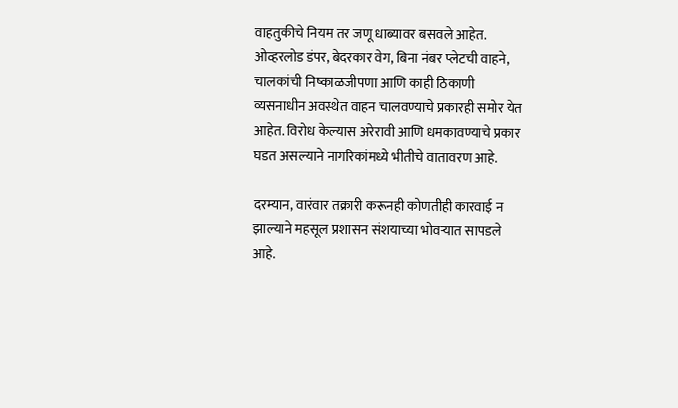वाहतुकीचे नियम तर जणू धाब्यावर बसवले आहेत. ओव्हरलोड डंपर, बेदरकार वेग, बिना नंबर प्लेटची वाहने, चालकांची निष्काळजीपणा आणि काही ठिकाणी व्यसनाधीन अवस्थेत वाहन चालवण्याचे प्रकारही समोर येत आहेत. विरोध केल्यास अरेरावी आणि धमकावण्याचे प्रकार घडत असल्याने नागरिकांमध्ये भीतीचे वातावरण आहे.

दरम्यान, वारंवार तक्रारी करूनही कोणतीही कारवाई न झाल्याने महसूल प्रशासन संशयाच्या भोवऱ्यात सापडले आहे.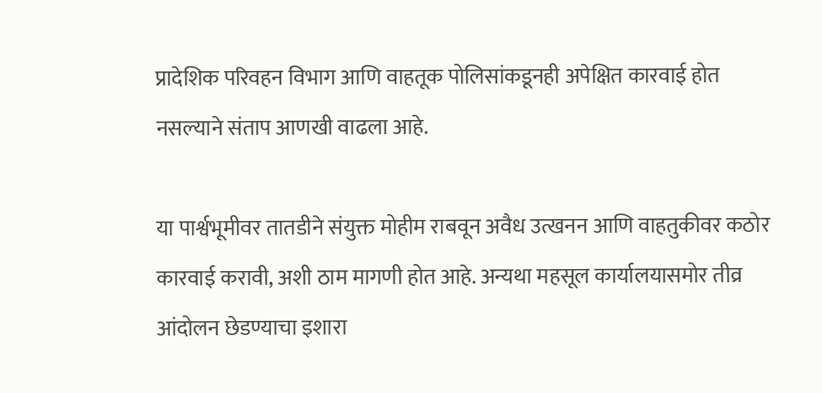प्रादेशिक परिवहन विभाग आणि वाहतूक पोलिसांकडूनही अपेक्षित कारवाई होत नसल्याने संताप आणखी वाढला आहे.

या पार्श्वभूमीवर तातडीने संयुक्त मोहीम राबवून अवैध उत्खनन आणि वाहतुकीवर कठोर कारवाई करावी, अशी ठाम मागणी होत आहे. अन्यथा महसूल कार्यालयासमोर तीव्र आंदोलन छेडण्याचा इशारा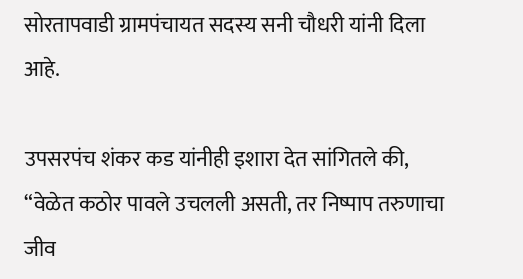सोरतापवाडी ग्रामपंचायत सदस्य सनी चौधरी यांनी दिला आहे.

उपसरपंच शंकर कड यांनीही इशारा देत सांगितले की, “वेळेत कठोर पावले उचलली असती, तर निष्पाप तरुणाचा जीव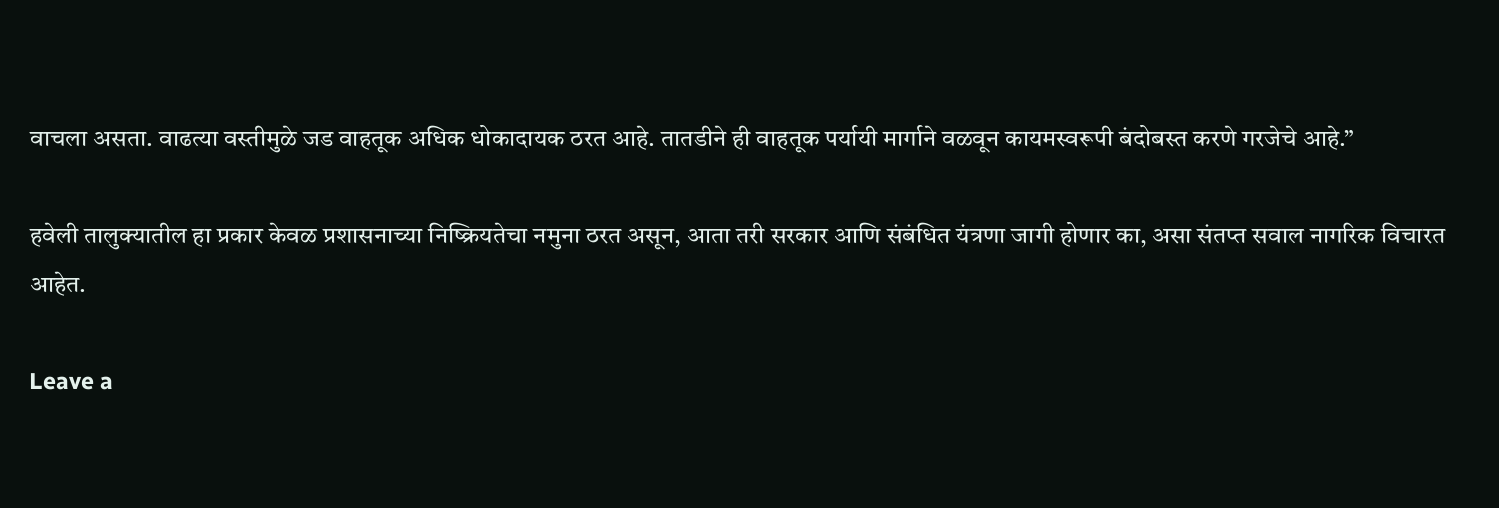वाचला असता. वाढत्या वस्तीमुळे जड वाहतूक अधिक धोकादायक ठरत आहे. तातडीने ही वाहतूक पर्यायी मार्गाने वळवून कायमस्वरूपी बंदोबस्त करणे गरजेचे आहे.”

हवेली तालुक्यातील हा प्रकार केवळ प्रशासनाच्या निष्क्रियतेचा नमुना ठरत असून, आता तरी सरकार आणि संबंधित यंत्रणा जागी होणार का, असा संतप्त सवाल नागरिक विचारत आहेत.

Leave a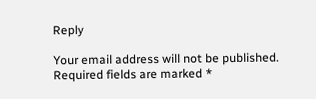Reply

Your email address will not be published. Required fields are marked *